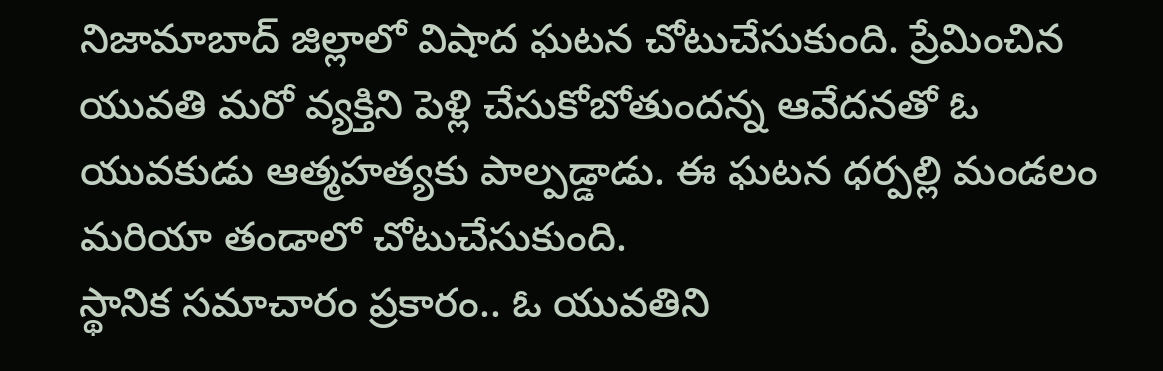నిజామాబాద్ జిల్లాలో విషాద ఘటన చోటుచేసుకుంది. ప్రేమించిన యువతి మరో వ్యక్తిని పెళ్లి చేసుకోబోతుందన్న ఆవేదనతో ఓ యువకుడు ఆత్మహత్యకు పాల్పడ్డాడు. ఈ ఘటన ధర్పల్లి మండలం మరియా తండాలో చోటుచేసుకుంది.
స్థానిక సమాచారం ప్రకారం.. ఓ యువతిని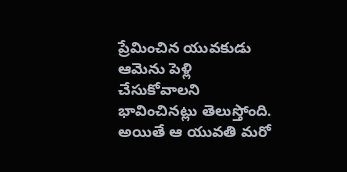ప్రేమించిన యువకుడు ఆమెను పెళ్లి చేసుకోవాలని భావించినట్లు తెలుస్తోంది. అయితే ఆ యువతి మరో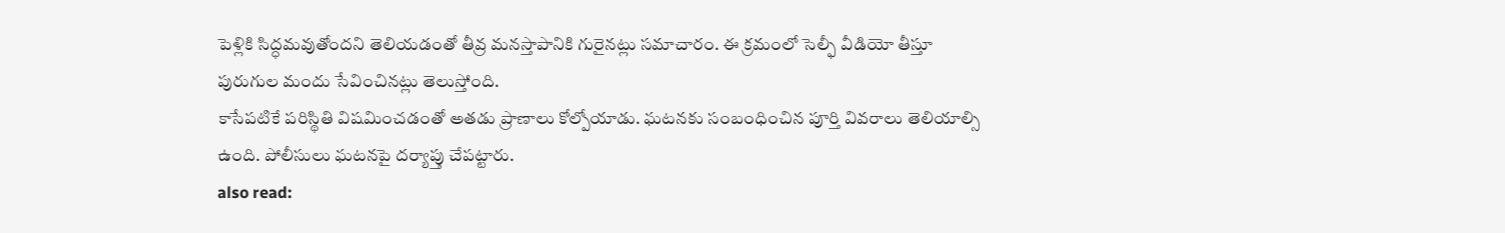పెళ్లికి సిద్ధమవుతోందని తెలియడంతో తీవ్ర మనస్తాపానికి గురైనట్లు సమాచారం. ఈ క్రమంలో సెల్ఫీ వీడియో తీస్తూ పురుగుల మందు సేవించినట్లు తెలుస్తోంది.
కాసేపటికే పరిస్థితి విషమించడంతో అతడు ప్రాణాలు కోల్పోయాడు. ఘటనకు సంబంధించిన పూర్తి వివరాలు తెలియాల్సి ఉంది. పోలీసులు ఘటనపై దర్యాప్తు చేపట్టారు.
also read: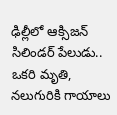ఢిల్లీలో ఆక్సిజన్ సిలిండర్ పేలుడు.. ఒకరి మృతి, నలుగురికి గాయాలు